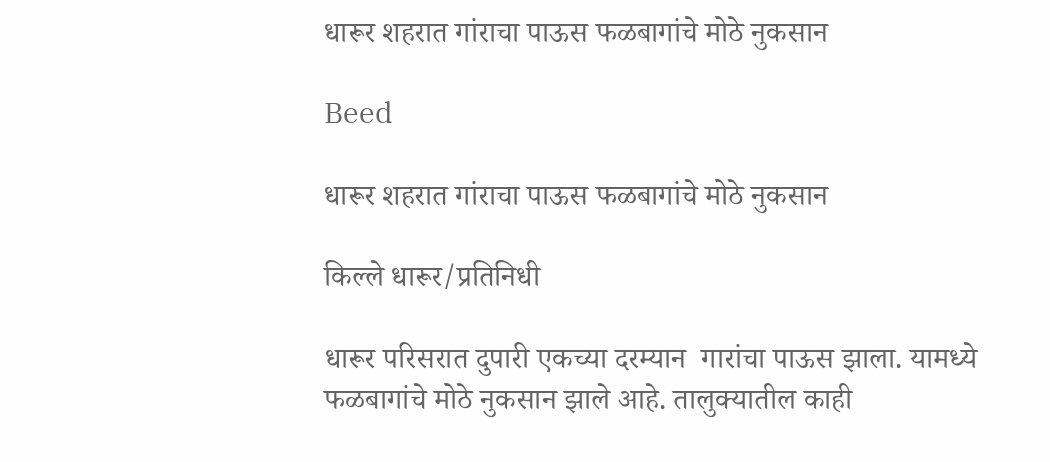धारूर शहरात गांराचा पाऊस फळबागांचे मोठे नुकसान

Beed

धारूर शहरात गांराचा पाऊस फळबागांचे मोठे नुकसान

किल्ले धारूर/प्रतिनिधी

धारूर परिसरात दुपारी एकच्या दरम्यान  गारांचा पाऊस झाला. यामध्ये फळबागांचे मोठे नुकसान झाले आहे. तालुक्यातील काही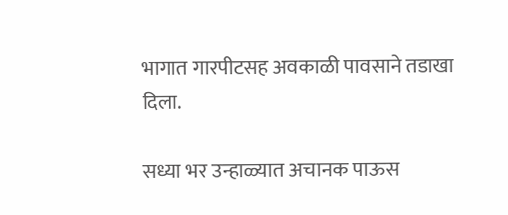भागात गारपीटसह अवकाळी पावसाने तडाखा दिला.

सध्या भर उन्हाळ्यात अचानक पाऊस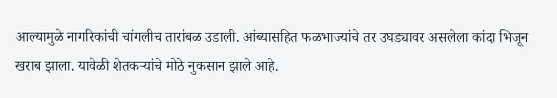आल्यामुळे नागरिकांची चांगलीच तारांबळ उडाली. आंब्यासहित फळभाज्यांचे तर उघड्यावर असलेला कांदा भिजून खराब झाला. यावेळी शेतकऱ्यांचे मोठे नुकसान झाले आहे.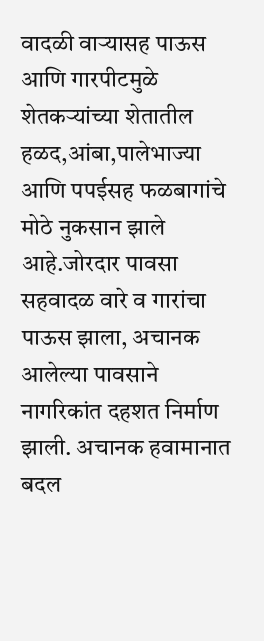वादळी वाऱ्यासह पाऊस आणि गारपीटमुळे शेतकऱ्यांच्या शेतातील हळद,आंबा,पालेभाज्या आणि पपईसह फळबागांचे मोठे नुकसान झाले आहे.जोरदार पावसा सहवादळ वारे व गारांचा पाऊस झाला, अचानक आलेल्या पावसाने नागरिकांत दहशत निर्माण झाली. अचानक हवामानात बदल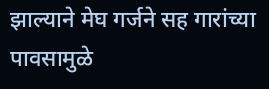झाल्याने मेघ गर्जने सह गारांच्या पावसामुळे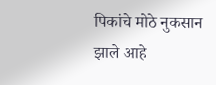पिकांचे मोठे नुकसान झाले आहे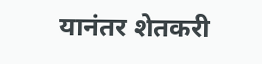यानंतर शेतकरी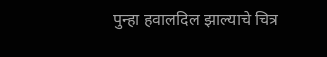पुन्हा हवालदिल झाल्याचे चित्र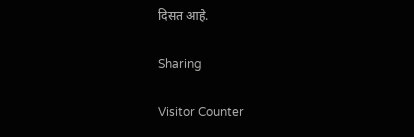दिसत आहे.

Sharing

Visitor Counter